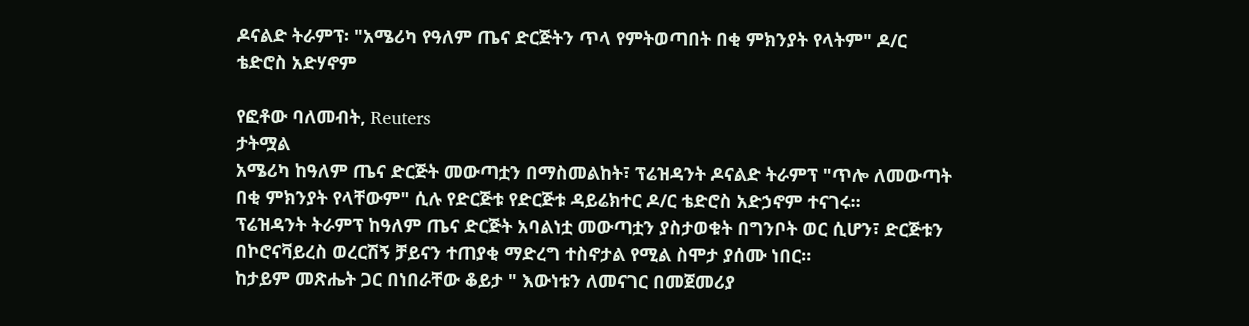ዶናልድ ትራምፕ፡ "አሜሪካ የዓለም ጤና ድርጅትን ጥላ የምትወጣበት በቂ ምክንያት የላትም" ዶ/ር ቴድሮስ አድሃኖም

የፎቶው ባለመብት, Reuters
ታትሟል
አሜሪካ ከዓለም ጤና ድርጅት መውጣቷን በማስመልከት፣ ፕሬዝዳንት ዶናልድ ትራምፕ "ጥሎ ለመውጣት በቂ ምክንያት የላቸውም" ሲሉ የድርጅቱ የድርጅቱ ዳይሬክተር ዶ/ር ቴድሮስ አድኃኖም ተናገሩ።
ፕሬዝዳንት ትራምፕ ከዓለም ጤና ድርጅት አባልነቷ መውጣቷን ያስታወቁት በግንቦት ወር ሲሆን፣ ድርጅቱን በኮሮናቫይረስ ወረርሽኝ ቻይናን ተጠያቂ ማድረግ ተስኖታል የሚል ስሞታ ያሰሙ ነበር።
ከታይም መጽሔት ጋር በነበራቸው ቆይታ " እውነቱን ለመናገር በመጀመሪያ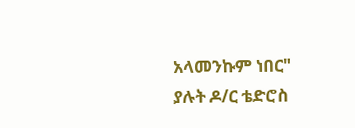አላመንኩም ነበር" ያሉት ዶ/ር ቴድሮስ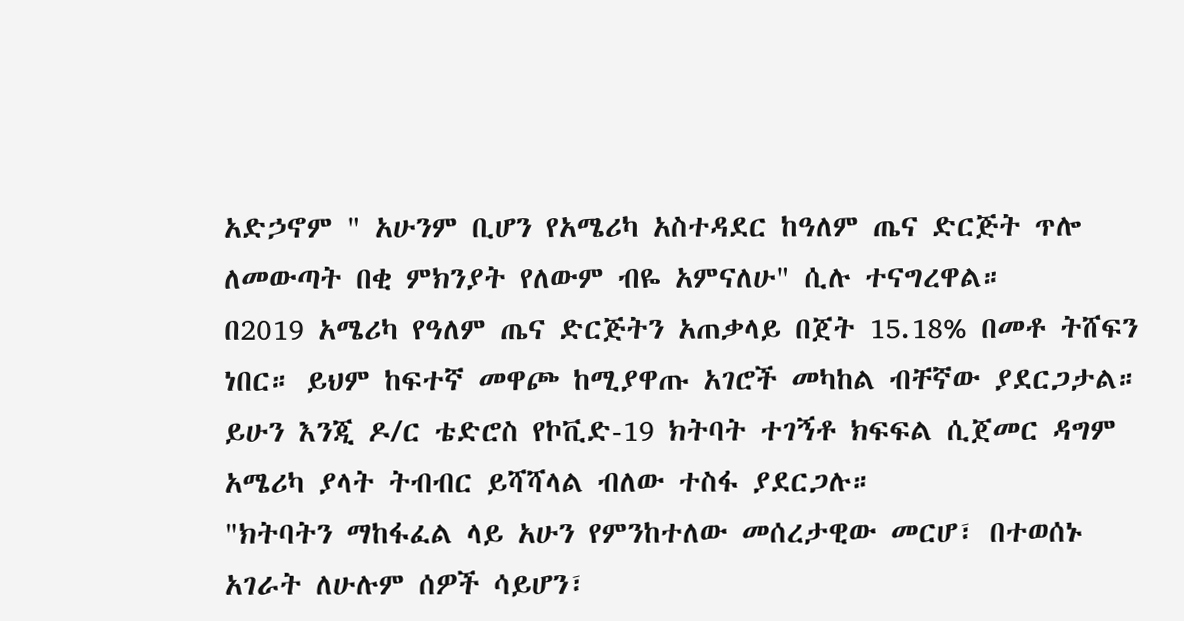አድኃኖም " አሁንም ቢሆን የአሜሪካ አስተዳደር ከዓለም ጤና ድርጅት ጥሎ ለመውጣት በቂ ምክንያት የለውም ብዬ አምናለሁ" ሲሉ ተናግረዋል።
በ2019 አሜሪካ የዓለም ጤና ድርጅትን አጠቃላይ በጀት 15.18% በመቶ ትሸፍን ነበር። ይህም ከፍተኛ መዋጮ ከሚያዋጡ አገሮች መካከል ብቸኛው ያደርጋታል።
ይሁን እንጂ ዶ/ር ቴድሮስ የኮቪድ-19 ክትባት ተገኝቶ ክፍፍል ሲጀመር ዳግም አሜሪካ ያላት ትብብር ይሻሻላል ብለው ተስፋ ያደርጋሉ።
"ክትባትን ማከፋፈል ላይ አሁን የምንከተለው መሰረታዊው መርሆ፣ በተወሰኑ አገራት ለሁሉም ሰዎች ሳይሆን፣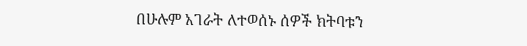በሁሉም አገራት ለተወሰኑ ሰዎች ክትባቱን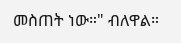መስጠት ነው።" ብለዋል።